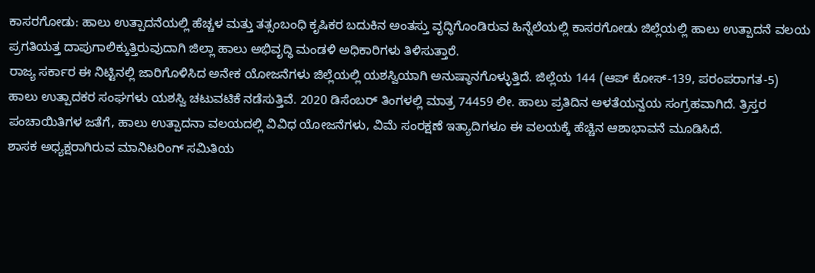ಕಾಸರಗೋಡು: ಹಾಲು ಉತ್ಪಾದನೆಯಲ್ಲಿ ಹೆಚ್ಚಳ ಮತ್ತು ತತ್ಸಂಬಂಧಿ ಕೃಷಿಕರ ಬದುಕಿನ ಅಂತಸ್ತು ವೃದ್ಧಿಗೊಂಡಿರುವ ಹಿನ್ನೆಲೆಯಲ್ಲಿ ಕಾಸರಗೋಡು ಜಿಲ್ಲೆಯಲ್ಲಿ ಹಾಲು ಉತ್ಪಾದನೆ ವಲಯ ಪ್ರಗತಿಯತ್ತ ದಾಪುಗಾಲಿಕ್ಕುತ್ತಿರುವುದಾಗಿ ಜಿಲ್ಲಾ ಹಾಲು ಅಭಿವೃದ್ಧಿ ಮಂಡಳಿ ಅಧಿಕಾರಿಗಳು ತಿಳಿಸುತ್ತಾರೆ.
ರಾಜ್ಯ ಸರ್ಕಾರ ಈ ನಿಟ್ಟಿನಲ್ಲಿ ಜಾರಿಗೊಳಿಸಿದ ಅನೇಕ ಯೋಜನೆಗಳು ಜಿಲ್ಲೆಯಲ್ಲಿ ಯಶಸ್ವಿಯಾಗಿ ಅನುಷ್ಠಾನಗೊಳ್ಳುತ್ತಿದೆ. ಜಿಲ್ಲೆಯ 144 (ಆಪ್ ಕೋಸ್-139, ಪರಂಪರಾಗತ-5) ಹಾಲು ಉತ್ಪಾದಕರ ಸಂಘಗಳು ಯಶಸ್ವಿ ಚಟುವಟಿಕೆ ನಡೆಸುತ್ತಿವೆ. 2020 ಡಿಸೆಂಬರ್ ತಿಂಗಳಲ್ಲಿ ಮಾತ್ರ 74459 ಲೀ. ಹಾಲು ಪ್ರತಿದಿನ ಅಳತೆಯನ್ವಯ ಸಂಗ್ರಹವಾಗಿದೆ. ತ್ರಿಸ್ತರ ಪಂಚಾಯಿತಿಗಳ ಜತೆಗೆ, ಹಾಲು ಉತ್ಪಾದನಾ ವಲಯದಲ್ಲಿ ವಿವಿಧ ಯೋಜನೆಗಳು, ವಿಮೆ ಸಂರಕ್ಷಣೆ ಇತ್ಯಾದಿಗಳೂ ಈ ವಲಯಕ್ಕೆ ಹೆಚ್ಚಿನ ಆಶಾಭಾವನೆ ಮೂಡಿಸಿದೆ.
ಶಾಸಕ ಅಧ್ಯಕ್ಷರಾಗಿರುವ ಮಾನಿಟರಿಂಗ್ ಸಮಿತಿಯ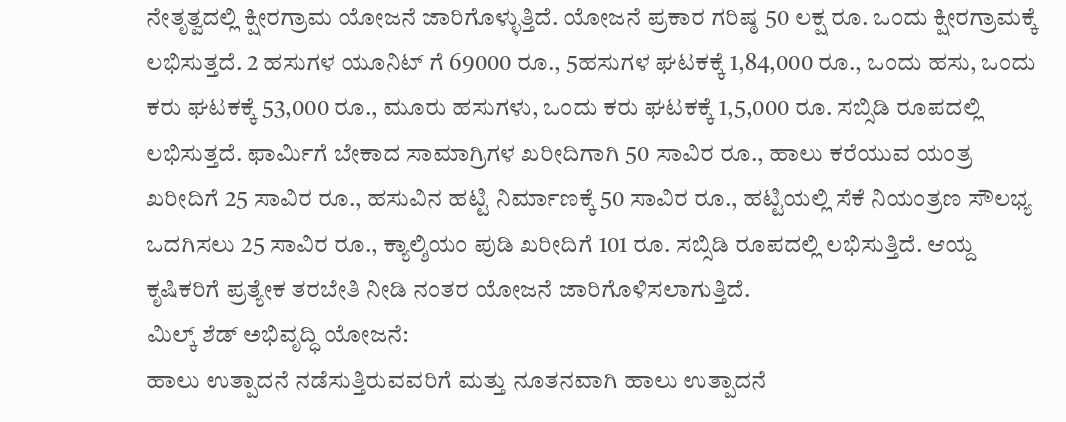ನೇತೃತ್ವದಲ್ಲಿ ಕ್ಷೀರಗ್ರಾಮ ಯೋಜನೆ ಜಾರಿಗೊಳ್ಳುತ್ತಿದೆ. ಯೋಜನೆ ಪ್ರಕಾರ ಗರಿಷ್ಠ 50 ಲಕ್ಷ ರೂ. ಒಂದು ಕ್ಷೀರಗ್ರಾಮಕ್ಕೆ ಲಭಿಸುತ್ತದೆ. 2 ಹಸುಗಳ ಯೂನಿಟ್ ಗೆ 69000 ರೂ., 5ಹಸುಗಳ ಘಟಕಕ್ಕೆ 1,84,000 ರೂ., ಒಂದು ಹಸು, ಒಂದು ಕರು ಘಟಕಕ್ಕೆ 53,000 ರೂ., ಮೂರು ಹಸುಗಳು, ಒಂದು ಕರು ಘಟಕಕ್ಕೆ 1,5,000 ರೂ. ಸಬ್ಸಿಡಿ ರೂಪದಲ್ಲಿ ಲಭಿಸುತ್ತದೆ. ಫಾರ್ಮಿಗೆ ಬೇಕಾದ ಸಾಮಾಗ್ರಿಗಳ ಖರೀದಿಗಾಗಿ 50 ಸಾವಿರ ರೂ., ಹಾಲು ಕರೆಯುವ ಯಂತ್ರ ಖರೀದಿಗೆ 25 ಸಾವಿರ ರೂ., ಹಸುವಿನ ಹಟ್ಟಿ ನಿರ್ಮಾಣಕ್ಕೆ 50 ಸಾವಿರ ರೂ., ಹಟ್ಟಿಯಲ್ಲಿ ಸೆಕೆ ನಿಯಂತ್ರಣ ಸೌಲಭ್ಯ ಒದಗಿಸಲು 25 ಸಾವಿರ ರೂ., ಕ್ಯಾಲ್ಶಿಯಂ ಪುಡಿ ಖರೀದಿಗೆ 101 ರೂ. ಸಬ್ಸಿಡಿ ರೂಪದಲ್ಲಿ ಲಭಿಸುತ್ತಿದೆ. ಆಯ್ದ ಕೃಷಿಕರಿಗೆ ಪ್ರತ್ಯೇಕ ತರಬೇತಿ ನೀಡಿ ನಂತರ ಯೋಜನೆ ಜಾರಿಗೊಳಿಸಲಾಗುತ್ತಿದೆ.
ಮಿಲ್ಕ್ ಶೆಡ್ ಅಭಿವೃದ್ಧಿ ಯೋಜನೆ:
ಹಾಲು ಉತ್ಪಾದನೆ ನಡೆಸುತ್ತಿರುವವರಿಗೆ ಮತ್ತು ನೂತನವಾಗಿ ಹಾಲು ಉತ್ಪಾದನೆ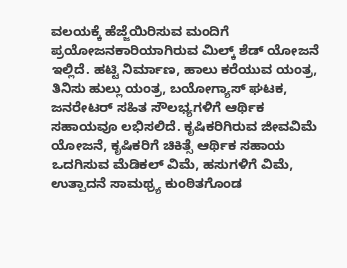ವಲಯಕ್ಕೆ ಹೆಜ್ಜೆಯಿರಿಸುವ ಮಂದಿಗೆ ಪ್ರಯೋಜನಕಾರಿಯಾಗಿರುವ ಮಿಲ್ಕ್ ಶೆಡ್ ಯೋಜನೆ ಇಲ್ಲಿದೆ. ಹಟ್ಟಿ ನಿರ್ಮಾಣ, ಹಾಲು ಕರೆಯುವ ಯಂತ್ರ, ತಿನಿಸು ಹುಲ್ಲು ಯಂತ್ರ, ಬಯೋಗ್ಯಾಸ್ ಘಟಕ, ಜನರೇಟರ್ ಸಹಿತ ಸೌಲಭ್ಯಗಳಿಗೆ ಆರ್ಥಿಕ ಸಹಾಯವೂ ಲಭಿಸಲಿದೆ. ಕೃಷಿಕರಿಗಿರುವ ಜೀವವಿಮೆ ಯೋಜನೆ, ಕೃಷಿಕರಿಗೆ ಚಿಕಿತ್ಸೆ ಆರ್ಥಿಕ ಸಹಾಯ ಒದಗಿಸುವ ಮೆಡಿಕಲ್ ವಿಮೆ, ಹಸುಗಳಿಗೆ ವಿಮೆ, ಉತ್ಪಾದನೆ ಸಾಮಥ್ರ್ಯ ಕುಂಠಿತಗೊಂಡ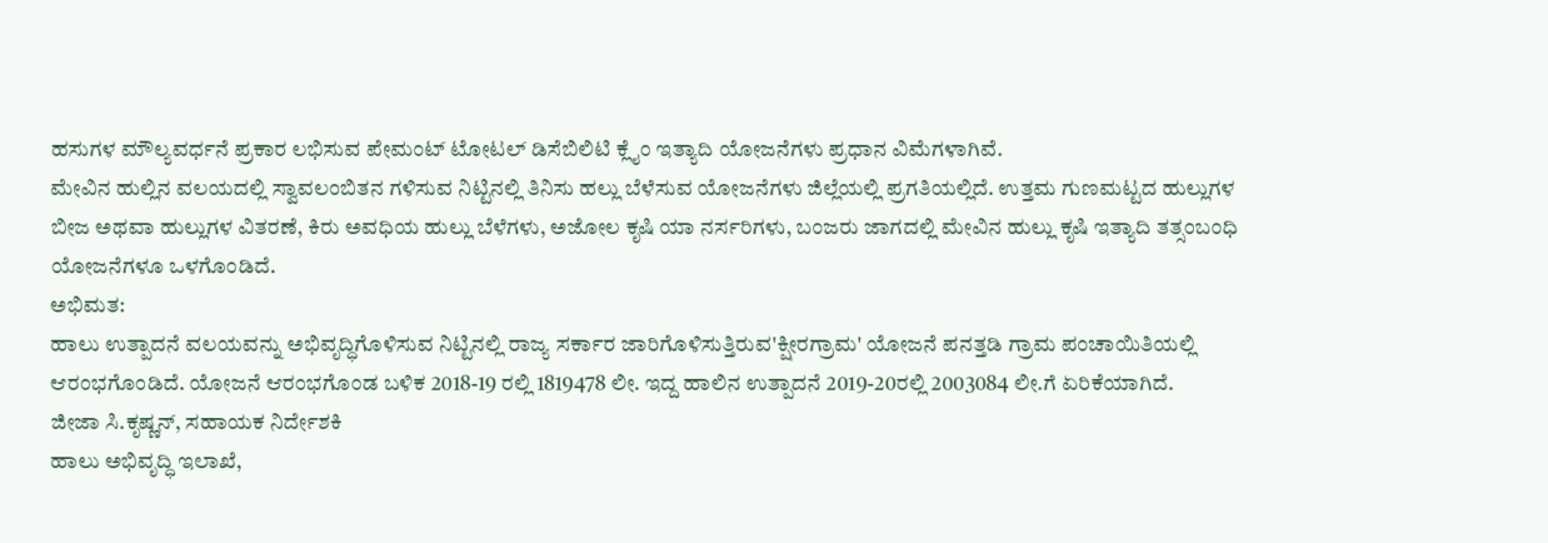ಹಸುಗಳ ಮೌಲ್ಯವರ್ಧನೆ ಪ್ರಕಾರ ಲಭಿಸುವ ಪೇಮಂಟ್ ಟೋಟಲ್ ಡಿಸೆಬಿಲಿಟಿ ಕ್ಲೈಂ ಇತ್ಯಾದಿ ಯೋಜನೆಗಳು ಪ್ರಧಾನ ವಿಮೆಗಳಾಗಿವೆ.
ಮೇವಿನ ಹುಲ್ಲಿನ ವಲಯದಲ್ಲಿ ಸ್ವಾವಲಂಬಿತನ ಗಳಿಸುವ ನಿಟ್ಟಿನಲ್ಲಿ ತಿನಿಸು ಹಲ್ಲು ಬೆಳೆಸುವ ಯೋಜನೆಗಳು ಜಿಲ್ಲೆಯಲ್ಲಿ ಪ್ರಗತಿಯಲ್ಲಿದೆ. ಉತ್ತಮ ಗುಣಮಟ್ಟದ ಹುಲ್ಲುಗಳ ಬೀಜ ಅಥವಾ ಹುಲ್ಲುಗಳ ವಿತರಣೆ, ಕಿರು ಅವಧಿಯ ಹುಲ್ಲು ಬೆಳೆಗಳು, ಅಜೋಲ ಕೃಷಿ ಯಾ ನರ್ಸರಿಗಳು, ಬಂಜರು ಜಾಗದಲ್ಲಿ ಮೇವಿನ ಹುಲ್ಲು ಕೃಷಿ ಇತ್ಯಾದಿ ತತ್ಸಂಬಂಧಿ ಯೋಜನೆಗಳೂ ಒಳಗೊಂಡಿದೆ.
ಅಭಿಮತ:
ಹಾಲು ಉತ್ಪಾದನೆ ವಲಯವನ್ನು ಅಭಿವೃದ್ಧಿಗೊಳಿಸುವ ನಿಟ್ಟಿನಲ್ಲಿ ರಾಜ್ಯ ಸರ್ಕಾರ ಜಾರಿಗೊಳಿಸುತ್ತಿರುವ'ಕ್ಷೀರಗ್ರಾಮ' ಯೋಜನೆ ಪನತ್ತಡಿ ಗ್ರಾಮ ಪಂಚಾಯಿತಿಯಲ್ಲಿ ಆರಂಭಗೊಂಡಿದೆ. ಯೋಜನೆ ಆರಂಭಗೊಂಡ ಬಳಿಕ 2018-19 ರಲ್ಲಿ 1819478 ಲೀ. ಇದ್ದ ಹಾಲಿನ ಉತ್ಪಾದನೆ 2019-20ರಲ್ಲಿ 2003084 ಲೀ.ಗೆ ಏರಿಕೆಯಾಗಿದೆ.
ಜೀಜಾ ಸಿ.ಕೃಷ್ಣನ್, ಸಹಾಯಕ ನಿರ್ದೇಶಕಿ
ಹಾಲು ಅಭಿವೃದ್ಧಿ ಇಲಾಖೆ,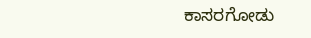ಕಾಸರಗೋಡು